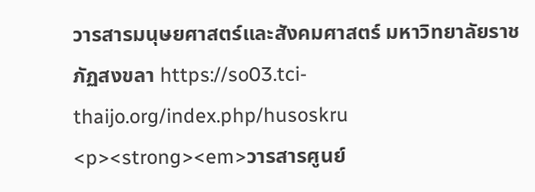วารสารมนุษยศาสตร์และสังคมศาสตร์ มหาวิทยาลัยราชภัฏสงขลา https://so03.tci-thaijo.org/index.php/husoskru <p><strong><em>วารสารศูนย์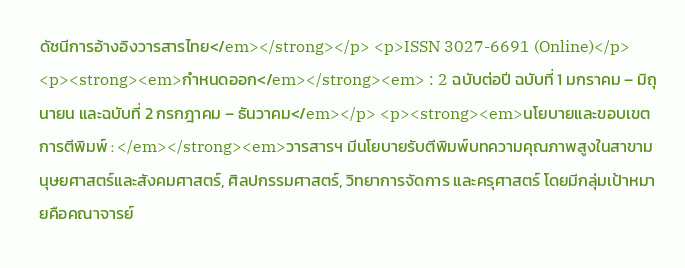ดัชนีการอ้างอิงวารสารไทย</em></strong></p> <p>ISSN 3027-6691 (Online)</p> <p><strong><em>กำหนดออก</em></strong><em> : 2 ฉบับต่อปี ฉบับที่ 1 มกราคม – มิถุนายน และฉบับที่ 2 กรกฎาคม – ธันวาคม</em></p> <p><strong><em>นโยบายและขอบเขตการตีพิมพ์ : </em></strong><em>วารสารฯ มีนโยบายรับตีพิมพ์บทความคุณภาพสูงในสาขามนุษยศาสตร์และสังคมศาสตร์, ศิลปกรรมศาสตร์, วิทยาการจัดการ และครุศาสตร์ โดยมีกลุ่มเป้าหมายคือคณาจารย์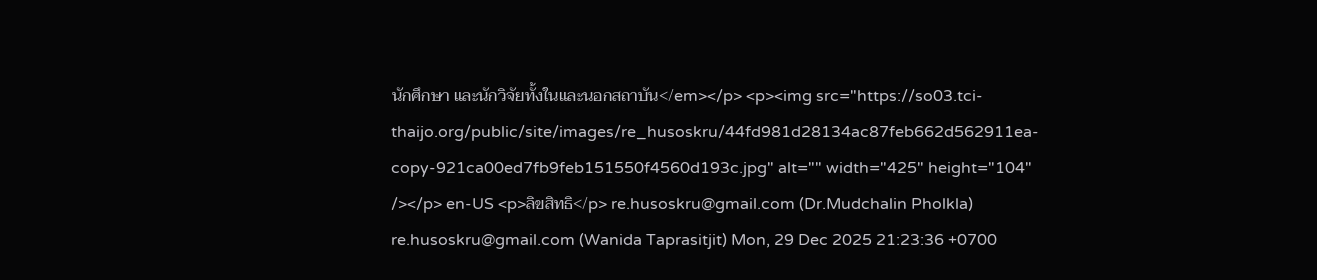นักศึกษา และนักวิจัยทั้งในและนอกสถาบัน</em></p> <p><img src="https://so03.tci-thaijo.org/public/site/images/re_husoskru/44fd981d28134ac87feb662d562911ea-copy-921ca00ed7fb9feb151550f4560d193c.jpg" alt="" width="425" height="104" /></p> en-US <p>ลิขสิทธิ</p> re.husoskru@gmail.com (Dr.Mudchalin Pholkla) re.husoskru@gmail.com (Wanida Taprasitjit) Mon, 29 Dec 2025 21:23:36 +0700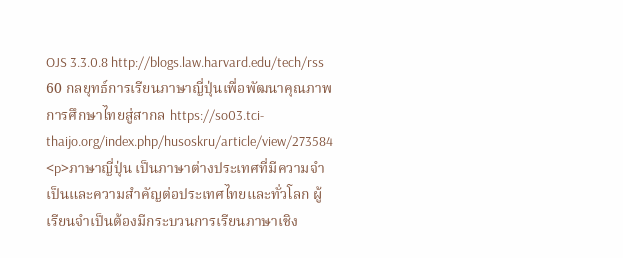OJS 3.3.0.8 http://blogs.law.harvard.edu/tech/rss 60 กลยุทธ์การเรียนภาษาญี่ปุ่นเพื่อพัฒนาคุณภาพ การศึกษาไทยสู่สากล https://so03.tci-thaijo.org/index.php/husoskru/article/view/273584 <p>ภาษาญี่ปุ่น เป็นภาษาต่างประเทศที่มีความจำเป็นและความสำคัญต่อประเทศไทยและทั่วโลก ผู้เรียนจำเป็นต้องมีกระบวนการเรียนภาษาเชิง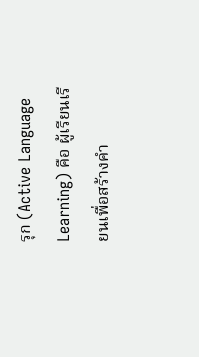รุก (Active Language Learning) คือ ผู้เรียนเรียนเพื่อสร้างคำ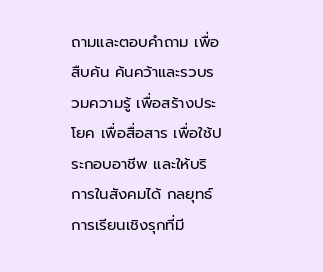ถามและตอบคำถาม เพื่อสืบค้น ค้นคว้าและรวบรวมความรู้ เพื่อสร้างประโยค เพื่อสื่อสาร เพื่อใช้ประกอบอาชีพ และให้บริการในสังคมได้ กลยุทธ์การเรียนเชิงรุกที่มี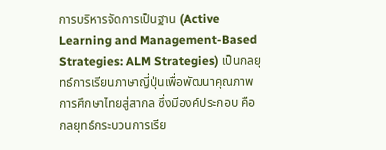การบริหารจัดการเป็นฐาน (Active Learning and Management-Based Strategies: ALM Strategies) เป็นกลยุทธ์การเรียนภาษาญี่ปุ่นเพื่อพัฒนาคุณภาพการศึกษาไทยสู่สากล ซึ่งมีองค์ประกอบ คือ กลยุทธ์กระบวนการเรีย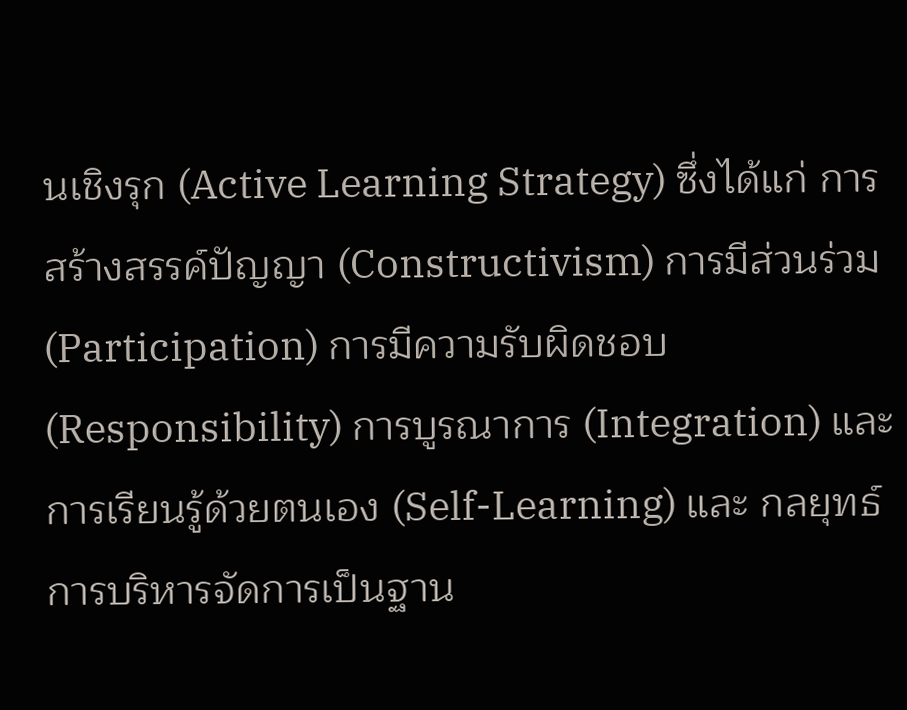นเชิงรุก (Active Learning Strategy) ซึ่งได้แก่ การสร้างสรรค์ปัญญา (Constructivism) การมีส่วนร่วม (Participation) การมีความรับผิดชอบ (Responsibility) การบูรณาการ (Integration) และการเรียนรู้ด้วยตนเอง (Self-Learning) และ กลยุทธ์การบริหารจัดการเป็นฐาน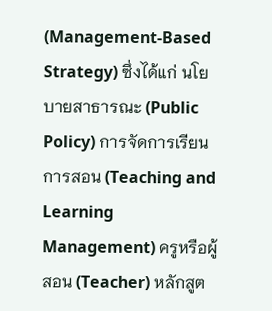(Management-Based Strategy) ซึ่งได้แก่ นโยบายสาธารณะ (Public Policy) การจัดการเรียนการสอน (Teaching and Learning Management) ครูหรือผู้สอน (Teacher) หลักสูต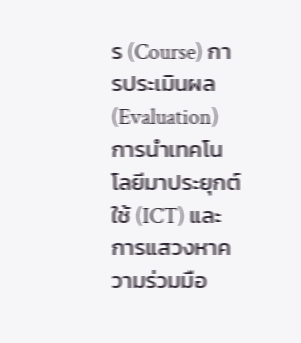ร (Course) การประเมินผล (Evaluation) การนำเทคโนโลยีมาประยุกต์ใช้ (ICT) และการแสวงหาความร่วมมือ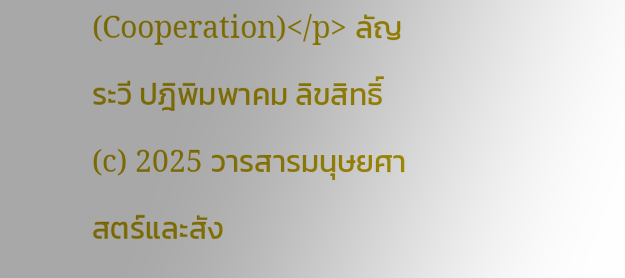(Cooperation)</p> ลัญระวี ปฎิพิมพาคม ลิขสิทธิ์ (c) 2025 วารสารมนุษยศาสตร์และสัง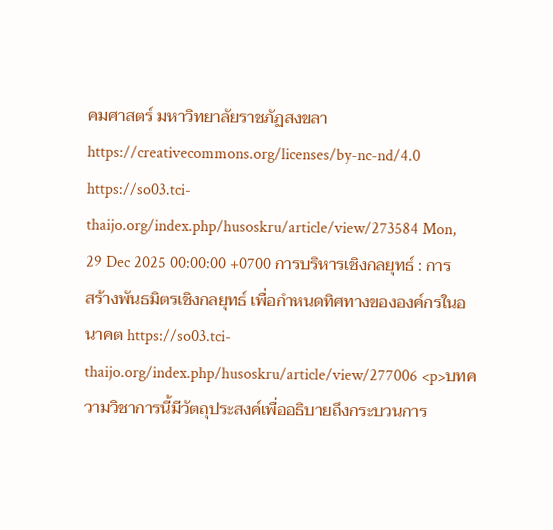คมศาสตร์ มหาวิทยาลัยราชภัฏสงขลา https://creativecommons.org/licenses/by-nc-nd/4.0 https://so03.tci-thaijo.org/index.php/husoskru/article/view/273584 Mon, 29 Dec 2025 00:00:00 +0700 การบริหารเชิงกลยุทธ์ : การสร้างพันธมิตรเชิงกลยุทธ์ เพื่อกำหนดทิศทางขององค์กรในอนาคต https://so03.tci-thaijo.org/index.php/husoskru/article/view/277006 <p>บทความวิชาการนี้มีวัตถุประสงค์เพื่ออธิบายถึงกระบวนการ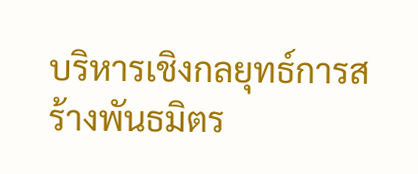บริหารเชิงกลยุทธ์การสร้างพันธมิตร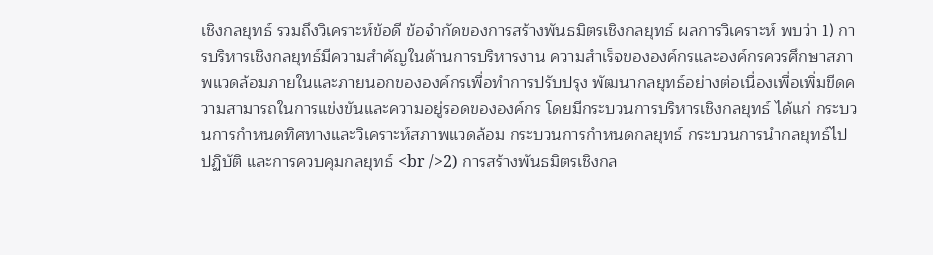เชิงกลยุทธ์ รวมถึงวิเคราะห์ข้อดี ข้อจำกัดของการสร้างพันธมิตรเชิงกลยุทธ์ ผลการวิเคราะห์ พบว่า 1) การบริหารเชิงกลยุทธ์มีความสำคัญในด้านการบริหารงาน ความสำเร็จขององค์กรและองค์กรควรศึกษาสภาพแวดล้อมภายในและภายนอกขององค์กรเพื่อทำการปรับปรุง พัฒนากลยุทธ์อย่างต่อเนื่องเพื่อเพิ่มขีดความสามารถในการแข่งขันและความอยู่รอดขององค์กร โดยมีกระบวนการบริหารเชิงกลยุทธ์ ได้แก่ กระบวนการกำหนดทิศทางและวิเคราะห์สภาพแวดล้อม กระบวนการกำหนดกลยุทธ์ กระบวนการนำกลยุทธ์ไปปฏิบัติ และการควบคุมกลยุทธ์ <br />2) การสร้างพันธมิตรเชิงกล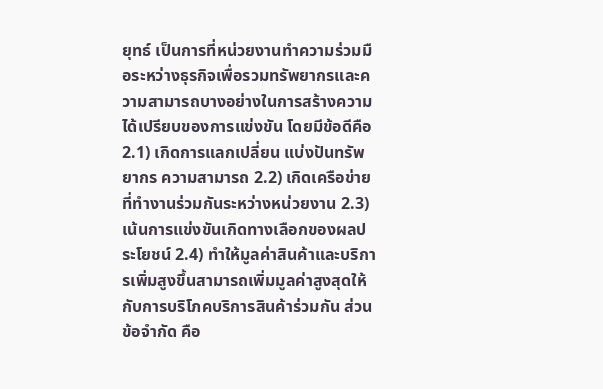ยุทธ์ เป็นการที่หน่วยงานทำความร่วมมือระหว่างธุรกิจเพื่อรวมทรัพยากรและความสามารถบางอย่างในการสร้างความได้เปรียบของการแข่งขัน โดยมีข้อดีคือ 2.1) เกิดการแลกเปลี่ยน แบ่งปันทรัพยากร ความสามารถ 2.2) เกิดเครือข่ายที่ทำงานร่วมกันระหว่างหน่วยงาน 2.3) เน้นการแข่งขันเกิดทางเลือกของผลประโยชน์ 2.4) ทำให้มูลค่าสินค้าและบริการเพิ่มสูงขึ้นสามารถเพิ่มมูลค่าสูงสุดให้กับการบริโภคบริการสินค้าร่วมกัน ส่วนข้อจำกัด คือ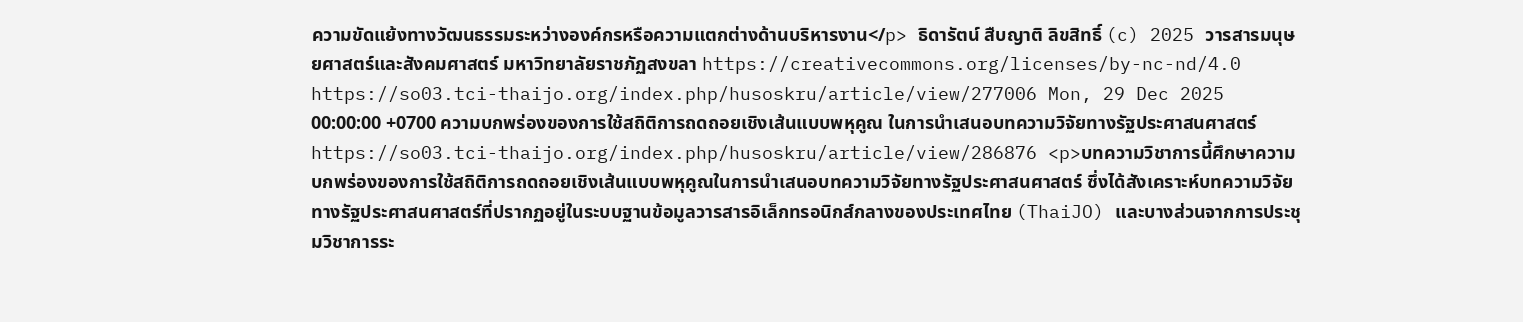ความขัดแย้งทางวัฒนธรรมระหว่างองค์กรหรือความแตกต่างด้านบริหารงาน</p> ธิดารัตน์ สืบญาติ ลิขสิทธิ์ (c) 2025 วารสารมนุษยศาสตร์และสังคมศาสตร์ มหาวิทยาลัยราชภัฏสงขลา https://creativecommons.org/licenses/by-nc-nd/4.0 https://so03.tci-thaijo.org/index.php/husoskru/article/view/277006 Mon, 29 Dec 2025 00:00:00 +0700 ความบกพร่องของการใช้สถิติการถดถอยเชิงเส้นแบบพหุคูณ ในการนำเสนอบทความวิจัยทางรัฐประศาสนศาสตร์ https://so03.tci-thaijo.org/index.php/husoskru/article/view/286876 <p>บทความวิชาการนี้ศึกษาความบกพร่องของการใช้สถิติการถดถอยเชิงเส้นแบบพหุคูณในการนำเสนอบทความวิจัยทางรัฐประศาสนศาสตร์ ซึ่งได้สังเคราะห์บทความวิจัยทางรัฐประศาสนศาสตร์ที่ปรากฏอยู่ในระบบฐานข้อมูลวารสารอิเล็กทรอนิกส์กลางของประเทศไทย (ThaiJO) และบางส่วนจากการประชุมวิชาการระ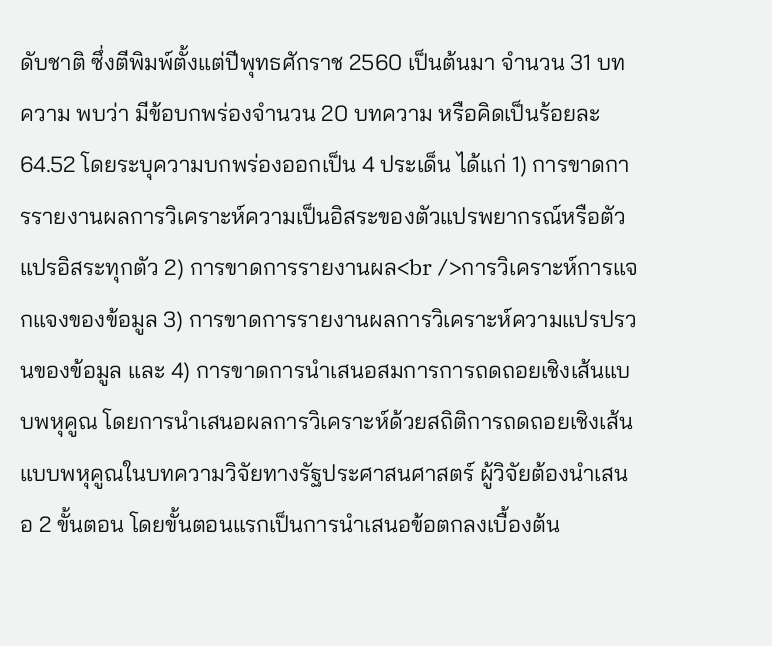ดับชาติ ซึ่งตีพิมพ์ตั้งแต่ปีพุทธศักราช 2560 เป็นต้นมา จำนวน 31 บทความ พบว่า มีข้อบกพร่องจำนวน 20 บทความ หรือคิดเป็นร้อยละ 64.52 โดยระบุความบกพร่องออกเป็น 4 ประเด็น ได้แก่ 1) การขาดการรายงานผลการวิเคราะห์ความเป็นอิสระของตัวแปรพยากรณ์หรือตัวแปรอิสระทุกตัว 2) การขาดการรายงานผล<br />การวิเคราะห์การแจกแจงของข้อมูล 3) การขาดการรายงานผลการวิเคราะห์ความแปรปรวนของข้อมูล และ 4) การขาดการนำเสนอสมการการถดถอยเชิงเส้นแบบพหุคูณ โดยการนำเสนอผลการวิเคราะห์ด้วยสถิติการถดถอยเชิงเส้นแบบพหุคูณในบทความวิจัยทางรัฐประศาสนศาสตร์ ผู้วิจัยต้องนำเสนอ 2 ขั้นตอน โดยขั้นตอนแรกเป็นการนำเสนอข้อตกลงเบื้องต้น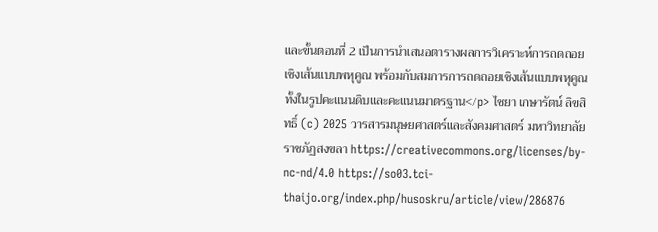และขั้นตอนที่ 2 เป็นการนำเสนอตารางผลการวิเคราะห์การถดถอยเชิงเส้นแบบพหุคูณ พร้อมกับสมการการถดถอยเชิงเส้นแบบพหุคูณทั้งในรูปคะแนนดิบและคะแนนมาตรฐาน</p> ไชยา เกษารัตน์ ลิขสิทธิ์ (c) 2025 วารสารมนุษยศาสตร์และสังคมศาสตร์ มหาวิทยาลัยราชภัฏสงขลา https://creativecommons.org/licenses/by-nc-nd/4.0 https://so03.tci-thaijo.org/index.php/husoskru/article/view/286876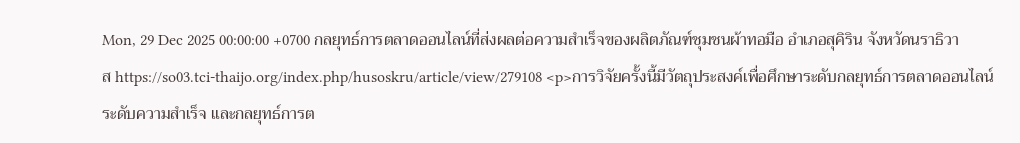Mon, 29 Dec 2025 00:00:00 +0700 กลยุทธ์การตลาดออนไลน์ที่ส่งผลต่อความสำเร็จของผลิตภัณฑ์ชุมชนผ้าทอมือ อำเภอสุคิริน จังหวัดนราธิวาส https://so03.tci-thaijo.org/index.php/husoskru/article/view/279108 <p>การวิจัยครั้งนี้มีวัตถุประสงค์เพื่อศึกษาระดับกลยุทธ์การตลาดออนไลน์ ระดับความสำเร็จ และกลยุทธ์การต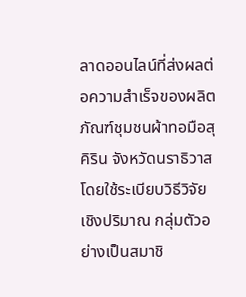ลาดออนไลน์ที่ส่งผลต่อความสำเร็จของผลิตภัณฑ์ชุมชนผ้าทอมือสุคิริน จังหวัดนราธิวาส โดยใช้ระเบียบวิธีวิจัยเชิงปริมาณ กลุ่มตัวอย่างเป็นสมาชิ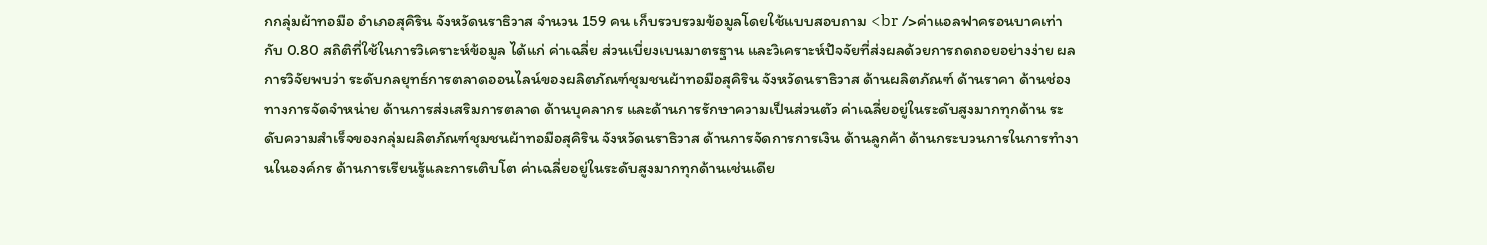กกลุ่มผ้าทอมือ อำเภอสุคิริน จังหวัดนราธิวาส จำนวน 159 คน เก็บรวบรวมข้อมูลโดยใช้แบบสอบถาม <br />ค่าแอลฟาครอนบาคเท่ากับ 0.80 สถิติที่ใช้ในการวิเคราะห์ข้อมูล ได้แก่ ค่าเฉลี่ย ส่วนเบี่ยงเบนมาตรฐาน และวิเคราะห์ปัจจัยที่ส่งผลด้วยการถดถอยอย่างง่าย ผลการวิจัยพบว่า ระดับกลยุทธ์การตลาดออนไลน์ของผลิตภัณฑ์ชุมชนผ้าทอมือสุคิริน จังหวัดนราธิวาส ด้านผลิตภัณฑ์ ด้านราคา ด้านช่องทางการจัดจำหน่าย ด้านการส่งเสริมการตลาด ด้านบุคลากร และด้านการรักษาความเป็นส่วนตัว ค่าเฉลี่ยอยู่ในระดับสูงมากทุกด้าน ระดับความสำเร็จของกลุ่มผลิตภัณฑ์ชุมชนผ้าทอมือสุคิริน จังหวัดนราธิวาส ด้านการจัดการการเงิน ด้านลูกค้า ด้านกระบวนการในการทำงานในองค์กร ด้านการเรียนรู้และการเติบโต ค่าเฉลี่ยอยู่ในระดับสูงมากทุกด้านเช่นเดีย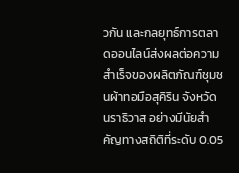วกัน และกลยุทธ์การตลาดออนไลน์ส่งผลต่อความสำเร็จของผลิตภัณฑ์ชุมชนผ้าทอมือสุคิริน จังหวัดนราธิวาส อย่างมีนัยสำคัญทางสถิติที่ระดับ 0.05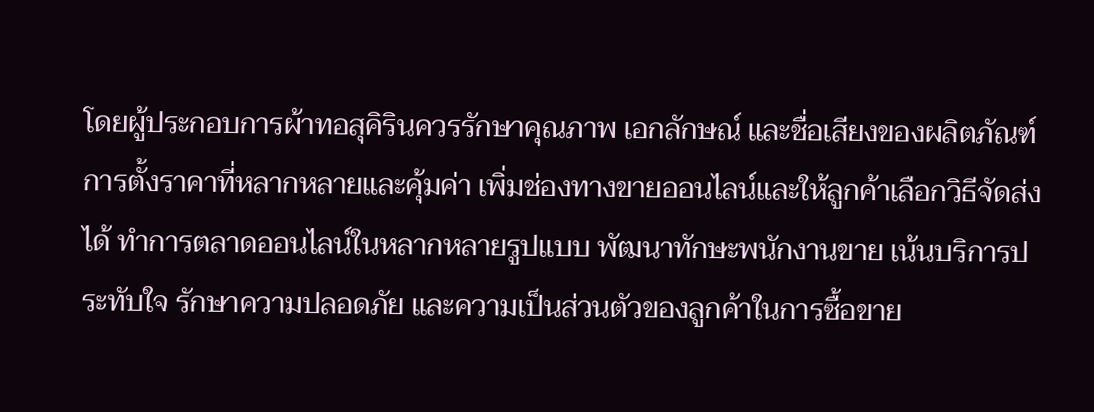โดยผู้ประกอบการผ้าทอสุคิรินควรรักษาคุณภาพ เอกลักษณ์ และชื่อเสียงของผลิตภัณฑ์ การตั้งราคาที่หลากหลายและคุ้มค่า เพิ่มช่องทางขายออนไลน์และให้ลูกค้าเลือกวิธีจัดส่งได้ ทำการตลาดออนไลน์ในหลากหลายรูปแบบ พัฒนาทักษะพนักงานขาย เน้นบริการประทับใจ รักษาความปลอดภัย และความเป็นส่วนตัวของลูกค้าในการซื้อขาย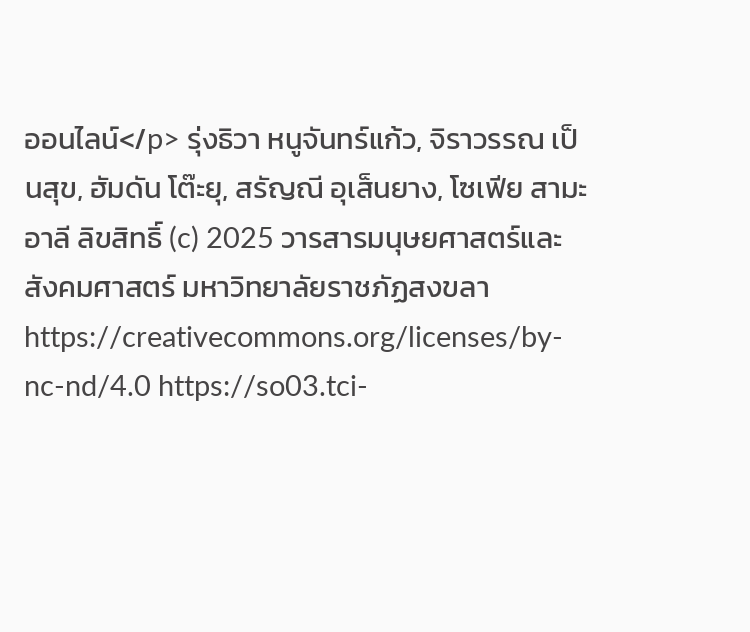ออนไลน์</p> รุ่งธิวา หนูจันทร์แก้ว, จิราวรรณ เป็นสุข, ฮัมดัน โต๊ะยุ, สรัญณี อุเส็นยาง, โซเฟีย สามะอาลี ลิขสิทธิ์ (c) 2025 วารสารมนุษยศาสตร์และสังคมศาสตร์ มหาวิทยาลัยราชภัฏสงขลา https://creativecommons.org/licenses/by-nc-nd/4.0 https://so03.tci-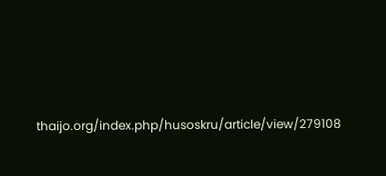thaijo.org/index.php/husoskru/article/view/279108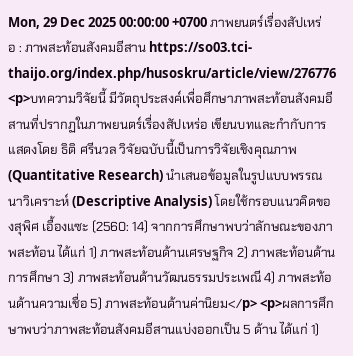Mon, 29 Dec 2025 00:00:00 +0700 ภาพยนตร์เรื่องสัปเหร่อ : ภาพสะท้อนสังคมอีสาน https://so03.tci-thaijo.org/index.php/husoskru/article/view/276776 <p>บทความวิจัยนี้ มีวัตถุประสงค์เพื่อศึกษาภาพสะท้อนสังคมอีสานที่ปรากฏในภาพยนตร์เรื่องสัปเหร่อ เขียนบทและกำกับการแสดงโดย ธิติ ศรีนวล วิจัยฉบับนี้เป็นการวิจัยเชิงคุณภาพ (Quantitative Research) นำเสนอข้อมูลในรูปแบบพรรณนาวิเคราะห์ (Descriptive Analysis) โดยใช้กรอบแนวคิดของสุพิศ เอื้องแซะ (2560: 14) จากการศึกษาพบว่าลักษณะของภาพสะท้อน ได้แก่ 1) ภาพสะท้อนด้านเศรษฐกิจ 2) ภาพสะท้อนด้านการศึกษา 3) ภาพสะท้อนด้านวัฒนธรรมประเพณี 4) ภาพสะท้อนด้านความเชื่อ 5) ภาพสะท้อนด้านค่านิยม</p> <p>ผลการศึกษาพบว่าภาพสะท้อนสังคมอีสานแบ่งออกเป็น 5 ด้าน ได้แก่ 1)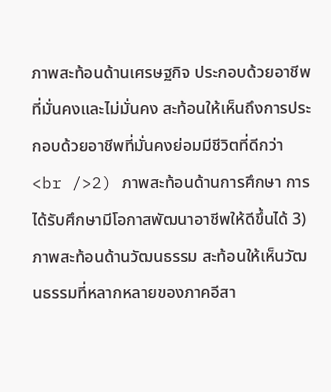ภาพสะท้อนด้านเศรษฐกิจ ประกอบด้วยอาชีพที่มั่นคงและไม่มั่นคง สะท้อนให้เห็นถึงการประกอบด้วยอาชีพที่มั่นคงย่อมมีชีวิตที่ดีกว่า <br />2) ภาพสะท้อนด้านการศึกษา การได้รับศึกษามีโอกาสพัฒนาอาชีพให้ดีขึ้นได้ 3) ภาพสะท้อนด้านวัฒนธรรม สะท้อนให้เห็นวัฒนธรรมที่หลากหลายของภาคอีสา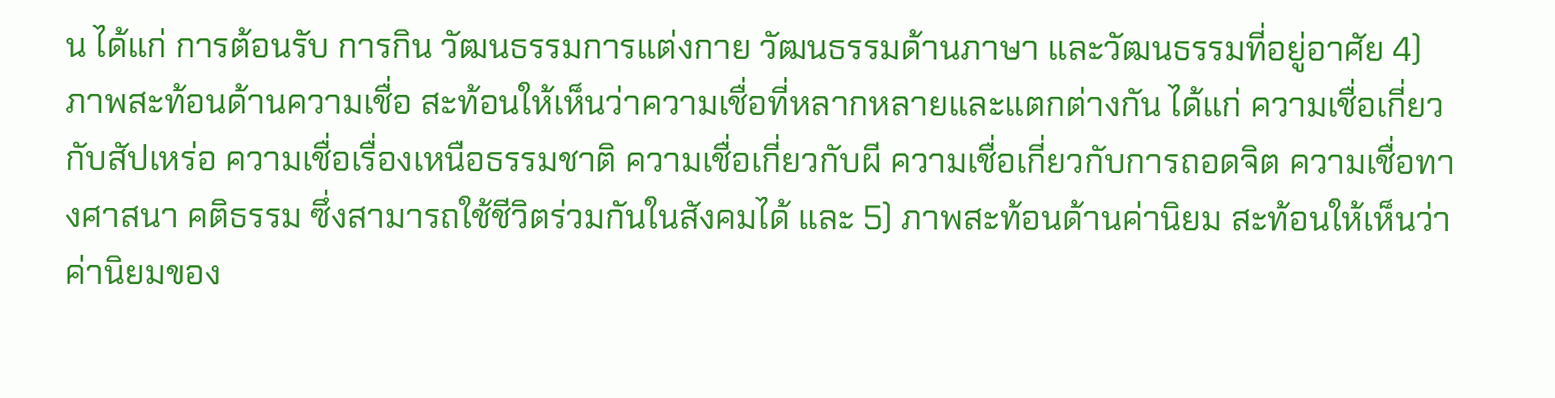น ได้แก่ การต้อนรับ การกิน วัฒนธรรมการแต่งกาย วัฒนธรรมด้านภาษา และวัฒนธรรมที่อยู่อาศัย 4) ภาพสะท้อนด้านความเชื่อ สะท้อนให้เห็นว่าความเชื่อที่หลากหลายและแตกต่างกัน ได้แก่ ความเชื่อเกี่ยวกับสัปเหร่อ ความเชื่อเรื่องเหนือธรรมชาติ ความเชื่อเกี่ยวกับผี ความเชื่อเกี่ยวกับการถอดจิต ความเชื่อทางศาสนา คติธรรม ซึ่งสามารถใช้ชีวิตร่วมกันในสังคมได้ และ 5) ภาพสะท้อนด้านค่านิยม สะท้อนให้เห็นว่าค่านิยมของ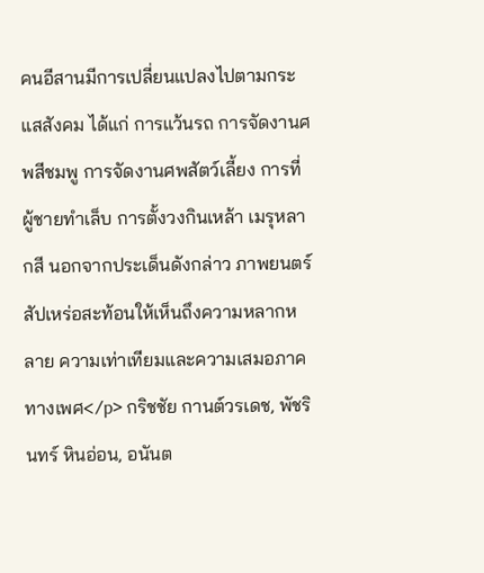คนอีสานมีการเปลี่ยนแปลงไปตามกระแสสังคม ได้แก่ การแว้นรถ การจัดงานศพสีชมพู การจัดงานศพสัตว์เลี้ยง การที่ผู้ชายทำเล็บ การตั้งวงกินเหล้า เมรุหลากสี นอกจากประเด็นดังกล่าว ภาพยนตร์สัปเหร่อสะท้อนให้เห็นถึงความหลากหลาย ความเท่าเทียมและความเสมอภาคทางเพศ</p> กริชชัย กานต์วรเดช, พัชรินทร์ หินอ่อน, อนันต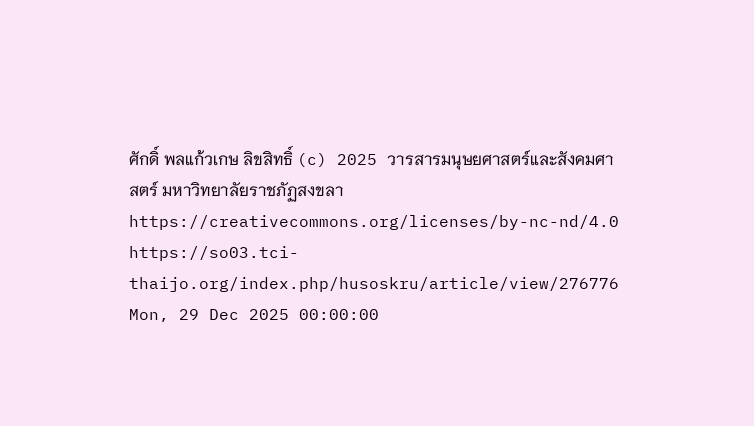ศักดิ์ พลแก้วเกษ ลิขสิทธิ์ (c) 2025 วารสารมนุษยศาสตร์และสังคมศาสตร์ มหาวิทยาลัยราชภัฏสงขลา https://creativecommons.org/licenses/by-nc-nd/4.0 https://so03.tci-thaijo.org/index.php/husoskru/article/view/276776 Mon, 29 Dec 2025 00:00:00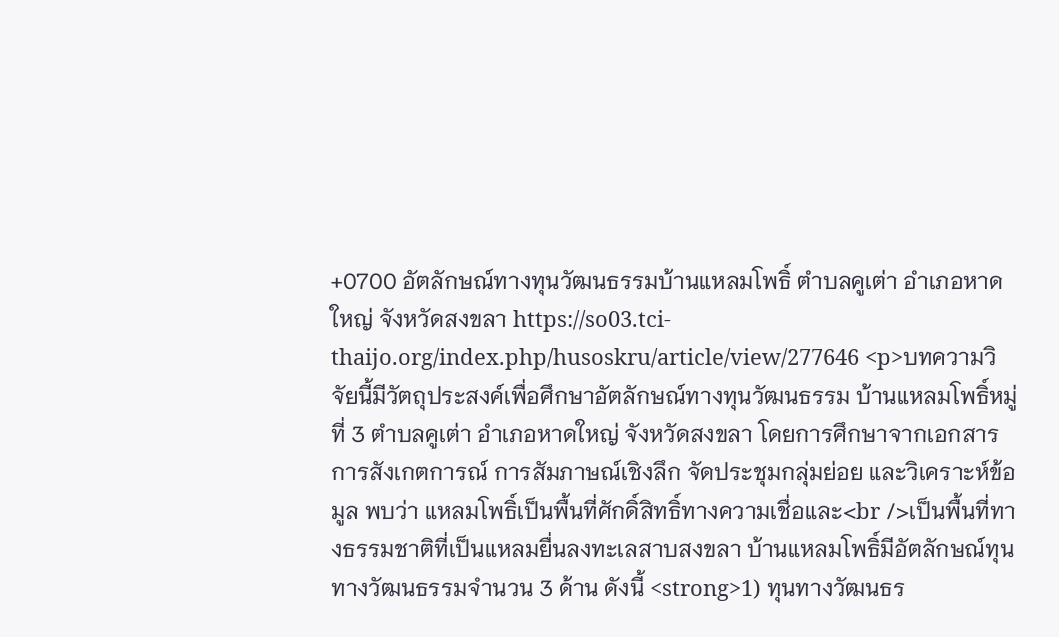+0700 อัตลักษณ์ทางทุนวัฒนธรรมบ้านแหลมโพธิ์ ตำบลคูเต่า อำเภอหาดใหญ่ จังหวัดสงขลา https://so03.tci-thaijo.org/index.php/husoskru/article/view/277646 <p>บทความวิจัยนี้มีวัตถุประสงค์เพื่อศึกษาอัตลักษณ์ทางทุนวัฒนธรรม บ้านแหลมโพธิ์หมู่ที่ 3 ตำบลคูเต่า อำเภอหาดใหญ่ จังหวัดสงขลา โดยการศึกษาจากเอกสาร การสังเกตการณ์ การสัมภาษณ์เชิงลึก จัดประชุมกลุ่มย่อย และวิเคราะห์ข้อมูล พบว่า แหลมโพธิ์เป็นพื้นที่ศักดิ์สิทธิ์ทางความเชื่อและ<br />เป็นพื้นที่ทางธรรมชาติที่เป็นแหลมยื่นลงทะเลสาบสงขลา บ้านแหลมโพธิ์มีอัตลักษณ์ทุนทางวัฒนธรรมจำนวน 3 ด้าน ดังนี้ <strong>1) ทุนทางวัฒนธร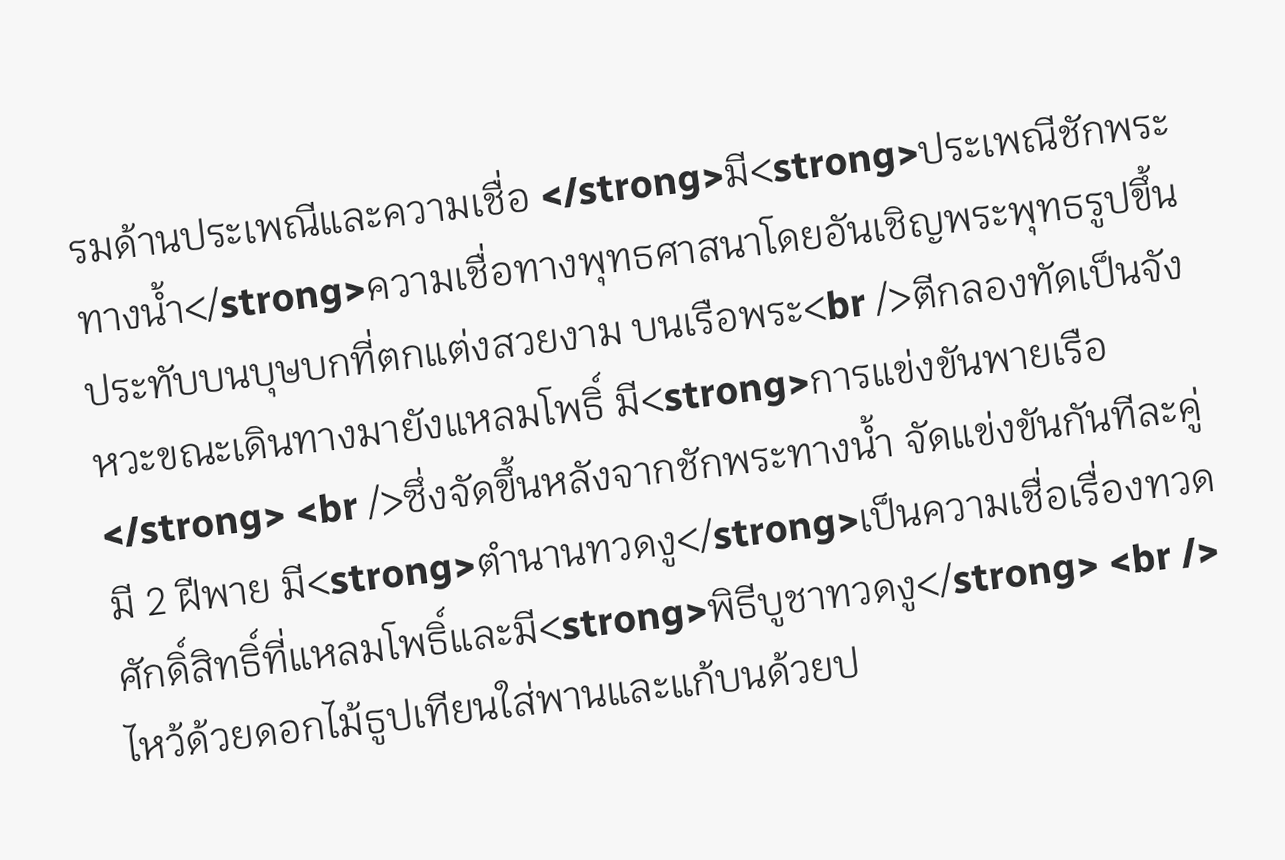รมด้านประเพณีและความเชื่อ </strong>มี<strong>ประเพณีชักพระทางน้ำ</strong>ความเชื่อทางพุทธศาสนาโดยอันเชิญพระพุทธรูปขึ้นประทับบนบุษบกที่ตกแต่งสวยงาม บนเรือพระ<br />ตีกลองทัดเป็นจังหวะขณะเดินทางมายังแหลมโพธิ์ มี<strong>การแข่งขันพายเรือ</strong> <br />ซึ่งจัดขึ้นหลังจากชักพระทางน้ำ จัดแข่งขันกันทีละคู่มี 2 ฝีพาย มี<strong>ตำนานทวดงู</strong>เป็นความเชื่อเรื่องทวดศักดิ์สิทธิ์ที่แหลมโพธิ์และมี<strong>พิธีบูชาทวดงู</strong> <br />ไหว้ด้วยดอกไม้ธูปเทียนใส่พานและแก้บนด้วยป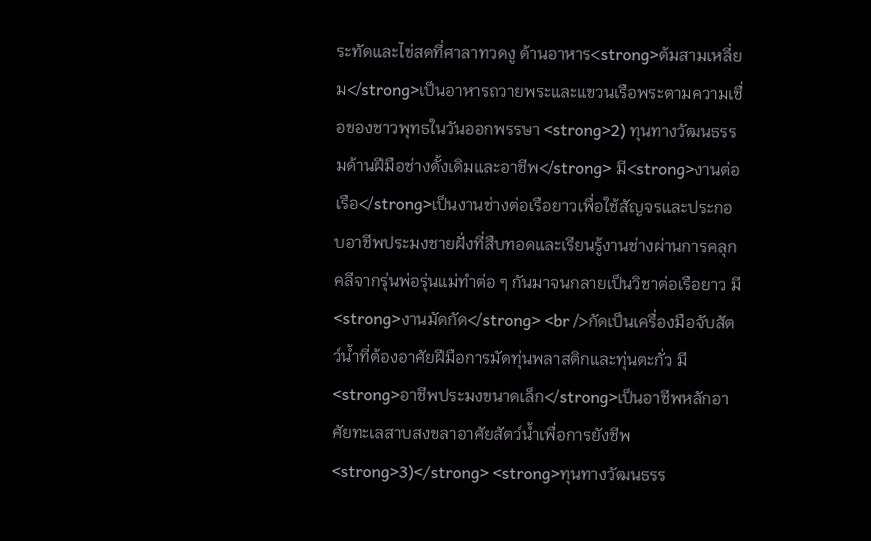ระทัดและไข่สดที่ศาลาทวดงู ด้านอาหาร<strong>ต้มสามเหลี่ยม</strong>เป็นอาหารถวายพระและแขวนเรือพระตามความเชื่อของชาวพุทธในวันออกพรรษา <strong>2) ทุนทางวัฒนธรรมด้านฝีมือช่างดั้งเดิมและอาชีพ</strong> มี<strong>งานต่อเรือ</strong>เป็นงานช่างต่อเรือยาวเพื่อใช้สัญจรและประกอบอาชีพประมงชายฝั่งที่สืบทอดและเรียนรู้งานช่างผ่านการคลุกคลีจากรุ่นพ่อรุ่นแม่ทำต่อ ๆ กันมาจนกลายเป็นวิชาต่อเรือยาว มี<strong>งานมัดกัด</strong> <br />กัดเป็นเครื่องมือจับสัตว์น้ำที่ต้องอาศัยฝีมือการมัดทุ่นพลาสติกและทุ่นตะกั่ว มี<strong>อาชีพประมงขนาดเล็ก</strong>เป็นอาชีพหลักอาศัยทะเลสาบสงขลาอาศัยสัตว์น้ำเพื่อการยังชีพ <strong>3)</strong> <strong>ทุนทางวัฒนธรร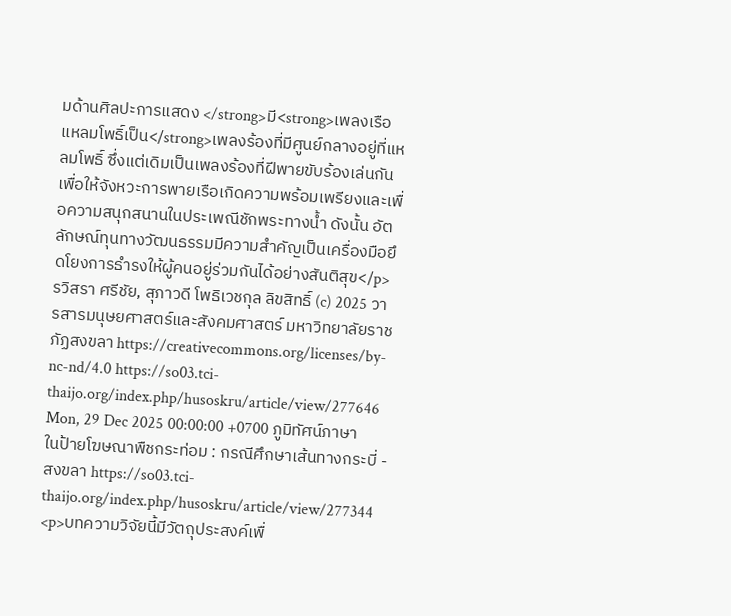มด้านศิลปะการแสดง </strong>มี<strong>เพลงเรือแหลมโพธิ์เป็น</strong>เพลงร้องที่มีศูนย์กลางอยู่ที่แหลมโพธิ์ ซึ่งแต่เดิมเป็นเพลงร้องที่ฝีพายขับร้องเล่นกันเพื่อให้จังหวะการพายเรือเกิดความพร้อมเพรียงและเพื่อความสนุกสนานในประเพณีชักพระทางน้ำ ดังนั้น อัตลักษณ์ทุนทางวัฒนธรรมมีความสำคัญเป็นเครื่องมือยึดโยงการธำรงให้ผู้คนอยู่ร่วมกันได้อย่างสันติสุข</p> รวิสรา ศรีชัย, สุภาวดี โพธิเวชกุล ลิขสิทธิ์ (c) 2025 วารสารมนุษยศาสตร์และสังคมศาสตร์ มหาวิทยาลัยราชภัฏสงขลา https://creativecommons.org/licenses/by-nc-nd/4.0 https://so03.tci-thaijo.org/index.php/husoskru/article/view/277646 Mon, 29 Dec 2025 00:00:00 +0700 ภูมิทัศน์ภาษาในป้ายโฆษณาพืชกระท่อม : กรณีศึกษาเส้นทางกระบี่ - สงขลา https://so03.tci-thaijo.org/index.php/husoskru/article/view/277344 <p>บทความวิจัยนี้มีวัตถุประสงค์เพื่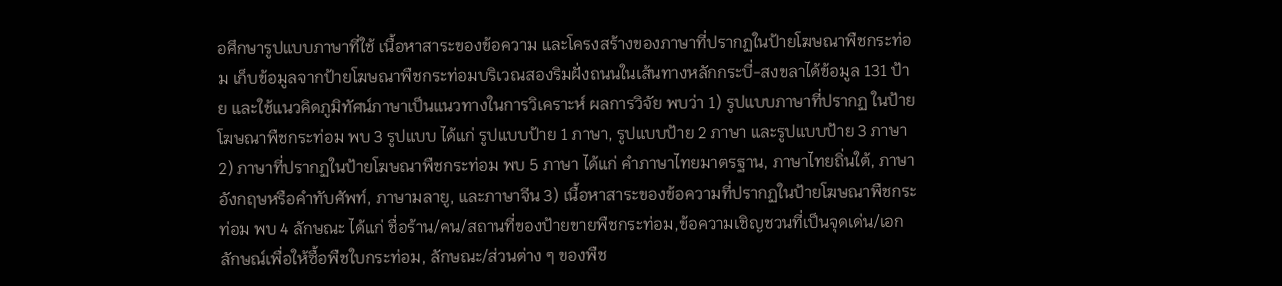อศึกษารูปแบบภาษาที่ใช้ เนื้อหาสาระของข้อความ และโครงสร้างของภาษาที่ปรากฏในป้ายโฆษณาพืชกระท่อม เก็บข้อมูลจากป้ายโฆษณาพืชกระท่อมบริเวณสองริมฝั่งถนนในเส้นทางหลักกระบี่-สงขลาได้ข้อมูล 131 ป้าย และใช้แนวคิดภูมิทัศน์ภาษาเป็นแนวทางในการวิเคราะห์ ผลการวิจัย พบว่า 1) รูปแบบภาษาที่ปรากฏ ในป้ายโฆษณาพืชกระท่อม พบ 3 รูปแบบ ได้แก่ รูปแบบป้าย 1 ภาษา, รูปแบบป้าย 2 ภาษา และรูปแบบป้าย 3 ภาษา 2) ภาษาที่ปรากฏในป้ายโฆษณาพืชกระท่อม พบ 5 ภาษา ได้แก่ คำภาษาไทยมาตรฐาน, ภาษาไทยถิ่นใต้, ภาษาอังกฤษหรือคำทับศัพท์, ภาษามลายู, และภาษาจีน 3) เนื้อหาสาระของข้อความที่ปรากฏในป้ายโฆษณาพืชกระท่อม พบ 4 ลักษณะ ได้แก่ ชื่อร้าน/คน/สถานที่ของป้ายขายพืชกระท่อม,ข้อความเชิญชวนที่เป็นจุดเด่น/เอกลักษณ์เพื่อให้ซื้อพืชใบกระท่อม, ลักษณะ/ส่วนต่าง ๆ ของพืช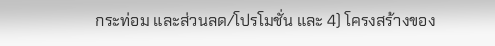กระท่อม และส่วนลด/โปรโมชั่น และ 4) โครงสร้างของ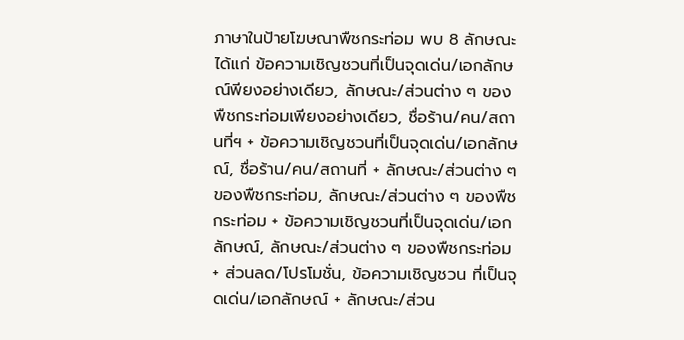ภาษาในป้ายโฆษณาพืชกระท่อม พบ 8 ลักษณะ ได้แก่ ข้อความเชิญชวนที่เป็นจุดเด่น/เอกลักษณ์พียงอย่างเดียว, ลักษณะ/ส่วนต่าง ๆ ของพืชกระท่อมเพียงอย่างเดียว, ชื่อร้าน/คน/สถานที่ฯ + ข้อความเชิญชวนที่เป็นจุดเด่น/เอกลักษณ์, ชื่อร้าน/คน/สถานที่ + ลักษณะ/ส่วนต่าง ๆ ของพืชกระท่อม, ลักษณะ/ส่วนต่าง ๆ ของพืชกระท่อม + ข้อความเชิญชวนที่เป็นจุดเด่น/เอกลักษณ์, ลักษณะ/ส่วนต่าง ๆ ของพืชกระท่อม + ส่วนลด/โปรโมชั่น, ข้อความเชิญชวน ที่เป็นจุดเด่น/เอกลักษณ์ + ลักษณะ/ส่วน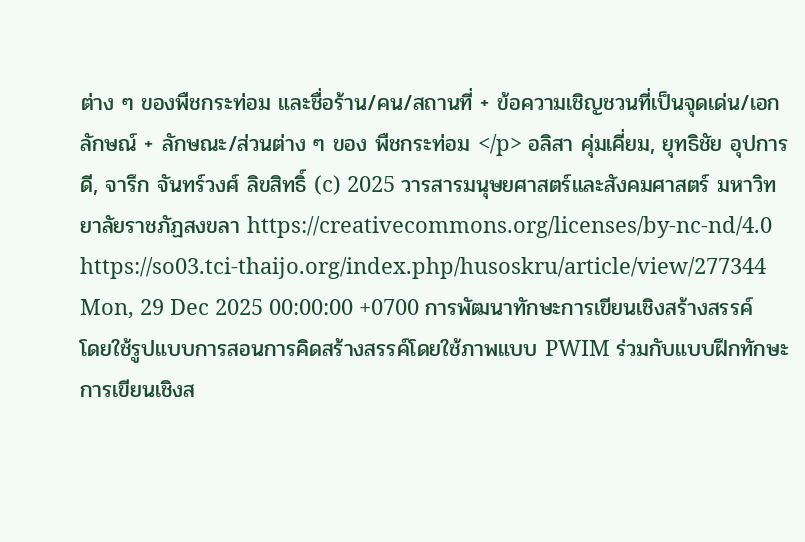ต่าง ๆ ของพืชกระท่อม และชื่อร้าน/คน/สถานที่ + ข้อความเชิญชวนที่เป็นจุดเด่น/เอกลักษณ์ + ลักษณะ/ส่วนต่าง ๆ ของ พืชกระท่อม </p> อลิสา คุ่มเคี่ยม, ยุทธิชัย อุปการดี, จารึก จันทร์วงศ์ ลิขสิทธิ์ (c) 2025 วารสารมนุษยศาสตร์และสังคมศาสตร์ มหาวิทยาลัยราชภัฏสงขลา https://creativecommons.org/licenses/by-nc-nd/4.0 https://so03.tci-thaijo.org/index.php/husoskru/article/view/277344 Mon, 29 Dec 2025 00:00:00 +0700 การพัฒนาทักษะการเขียนเชิงสร้างสรรค์ โดยใช้รูปแบบการสอนการคิดสร้างสรรค์โดยใช้ภาพแบบ PWIM ร่วมกับแบบฝึกทักษะการเขียนเชิงส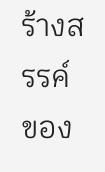ร้างสรรค์ ของ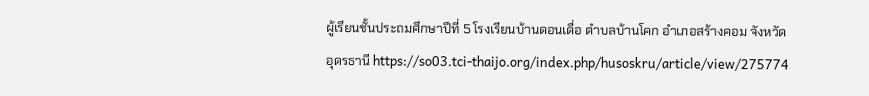ผู้เรียนชั้นประถมศึกษาปีที่ 5 โรงเรียนบ้านดอนเดื่อ ตำบลบ้านโคก อำเภอสร้างคอม จังหวัดอุดรธานี https://so03.tci-thaijo.org/index.php/husoskru/article/view/275774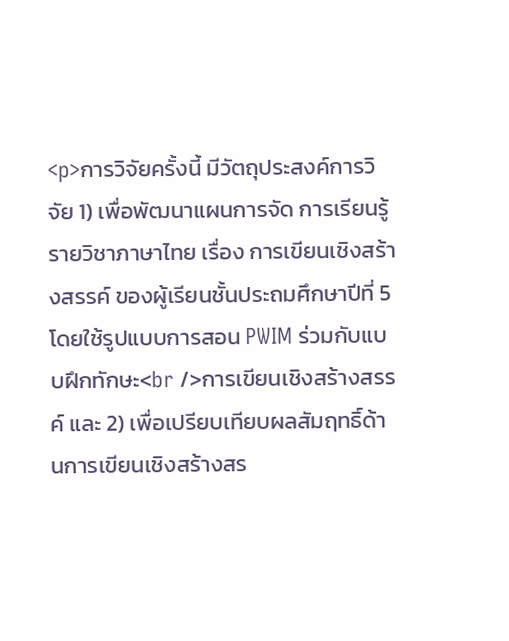<p>การวิจัยครั้งนี้ มีวัตถุประสงค์การวิจัย 1) เพื่อพัฒนาแผนการจัด การเรียนรู้ รายวิชาภาษาไทย เรื่อง การเขียนเชิงสร้างสรรค์ ของผู้เรียนชั้นประถมศึกษาปีที่ 5 โดยใช้รูปแบบการสอน PWIM ร่วมกับแบบฝึกทักษะ<br />การเขียนเชิงสร้างสรรค์ และ 2) เพื่อเปรียบเทียบผลสัมฤทธิ์ด้านการเขียนเชิงสร้างสร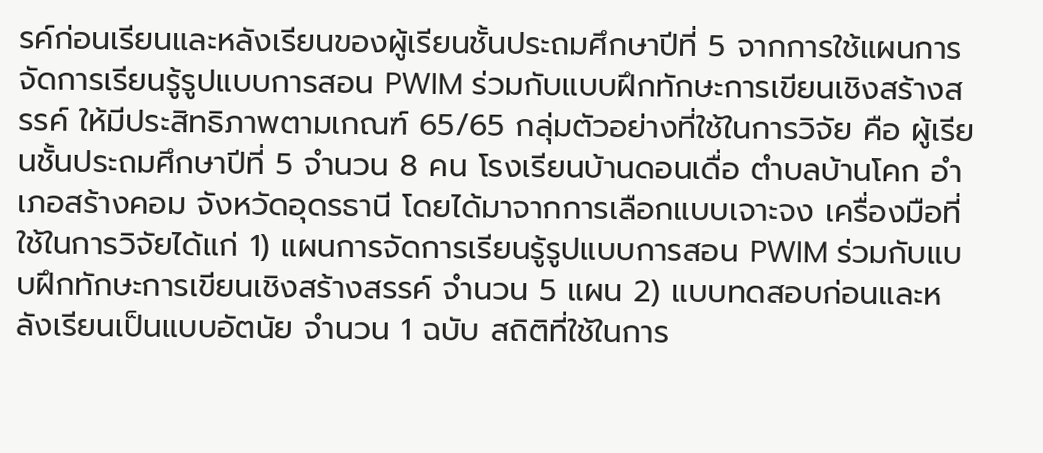รค์ก่อนเรียนและหลังเรียนของผู้เรียนชั้นประถมศึกษาปีที่ 5 จากการใช้แผนการจัดการเรียนรู้รูปแบบการสอน PWIM ร่วมกับแบบฝึกทักษะการเขียนเชิงสร้างสรรค์ ให้มีประสิทธิภาพตามเกณฑ์ 65/65 กลุ่มตัวอย่างที่ใช้ในการวิจัย คือ ผู้เรียนชั้นประถมศึกษาปีที่ 5 จำนวน 8 คน โรงเรียนบ้านดอนเดื่อ ตำบลบ้านโคก อำเภอสร้างคอม จังหวัดอุดรธานี โดยได้มาจากการเลือกแบบเจาะจง เครื่องมือที่ใช้ในการวิจัยได้แก่ 1) แผนการจัดการเรียนรู้รูปแบบการสอน PWIM ร่วมกับแบบฝึกทักษะการเขียนเชิงสร้างสรรค์ จำนวน 5 แผน 2) แบบทดสอบก่อนและหลังเรียนเป็นแบบอัตนัย จำนวน 1 ฉบับ สถิติที่ใช้ในการ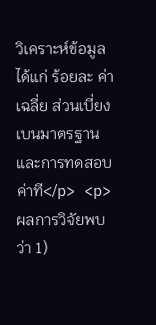วิเคราะห์ข้อมูล ได้แก่ ร้อยละ ค่าเฉลี่ย ส่วนเบี่ยงเบนมาตรฐาน และการทดสอบค่าที</p> <p>ผลการวิจัยพบว่า 1)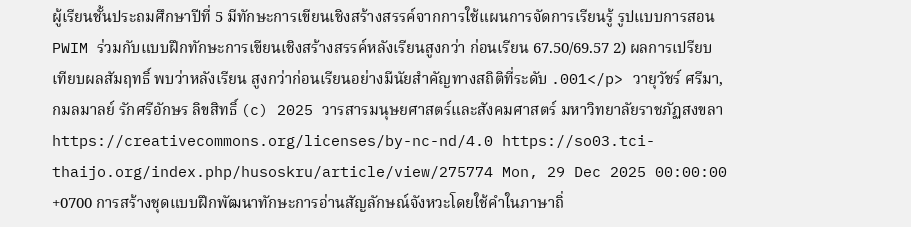ผู้เรียนชั้นประถมศึกษาปีที่ 5 มีทักษะการเขียนเชิงสร้างสรรค์จากการใช้แผนการจัดการเรียนรู้ รูปแบบการสอน PWIM ร่วมกับแบบฝึกทักษะการเขียนเชิงสร้างสรรค์หลังเรียนสูงกว่า ก่อนเรียน 67.50/69.57 2) ผลการเปรียบเทียบผลสัมฤทธิ์ พบว่าหลังเรียน สูงกว่าก่อนเรียนอย่างมีนัยสำคัญทางสถิติที่ระดับ .001</p> วายุวัชร์ ศรีมา, กมลมาลย์ รักศรีอักษร ลิขสิทธิ์ (c) 2025 วารสารมนุษยศาสตร์และสังคมศาสตร์ มหาวิทยาลัยราชภัฏสงขลา https://creativecommons.org/licenses/by-nc-nd/4.0 https://so03.tci-thaijo.org/index.php/husoskru/article/view/275774 Mon, 29 Dec 2025 00:00:00 +0700 การสร้างชุดแบบฝึกพัฒนาทักษะการอ่านสัญลักษณ์จังหวะโดยใช้คำในภาษาถิ่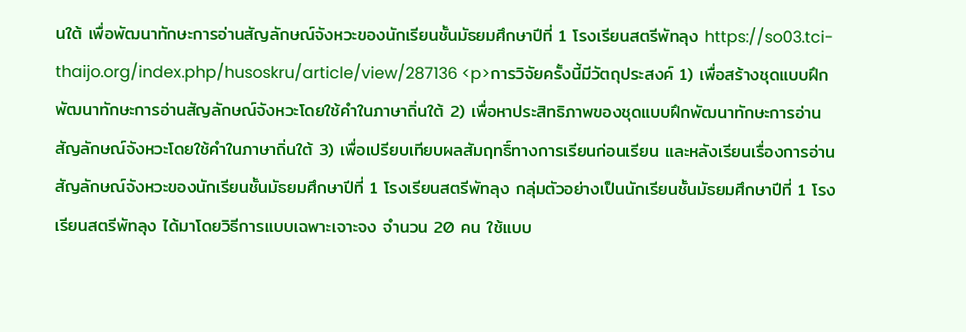นใต้ เพื่อพัฒนาทักษะการอ่านสัญลักษณ์จังหวะของนักเรียนชั้นมัธยมศึกษาปีที่ 1 โรงเรียนสตรีพัทลุง https://so03.tci-thaijo.org/index.php/husoskru/article/view/287136 <p>การวิจัยครั้งนี้มีวัตถุประสงค์ 1) เพื่อสร้างชุดแบบฝึกพัฒนาทักษะการอ่านสัญลักษณ์จังหวะโดยใช้คำในภาษาถิ่นใต้ 2) เพื่อหาประสิทธิภาพของชุดแบบฝึกพัฒนาทักษะการอ่านสัญลักษณ์จังหวะโดยใช้คำในภาษาถิ่นใต้ 3) เพื่อเปรียบเทียบผลสัมฤทธิ์ทางการเรียนก่อนเรียน และหลังเรียนเรื่องการอ่านสัญลักษณ์จังหวะของนักเรียนชั้นมัธยมศึกษาปีที่ 1 โรงเรียนสตรีพัทลุง กลุ่มตัวอย่างเป็นนักเรียนชั้นมัธยมศึกษาปีที่ 1 โรงเรียนสตรีพัทลุง ได้มาโดยวิธีการแบบเฉพาะเจาะจง จำนวน 20 คน ใช้แบบ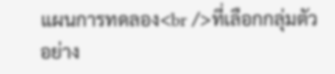แผนการทดลอง<br />ที่เลือกกลุ่มตัวอย่าง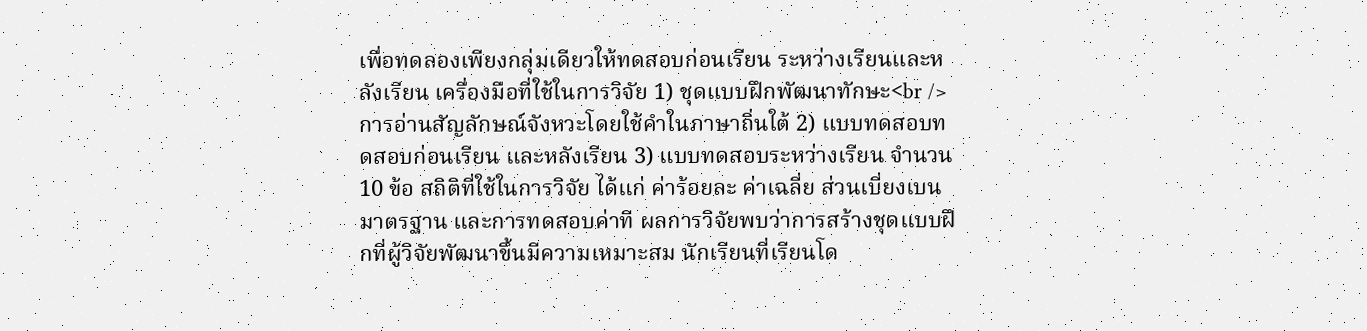เพื่อทดลองเพียงกลุ่มเดียวให้ทดสอบก่อนเรียน ระหว่างเรียนและหลังเรียน เครื่องมือที่ใช้ในการวิจัย 1) ชุดแบบฝึกพัฒนาทักษะ<br />การอ่านสัญลักษณ์จังหวะโดยใช้คำในภาษาถิ่นใต้ 2) แบบทดสอบทดสอบก่อนเรียน และหลังเรียน 3) แบบทดสอบระหว่างเรียน จำนวน 10 ข้อ สถิติที่ใช้ในการวิจัย ได้แก่ ค่าร้อยละ ค่าเฉลี่ย ส่วนเบี่ยงเบนมาตรฐาน และการทดสอบค่าที ผลการวิจัยพบว่าการสร้างชุดแบบฝึกที่ผู้วิจัยพัฒนาขึ้นมีความเหมาะสม นักเรียนที่เรียนโด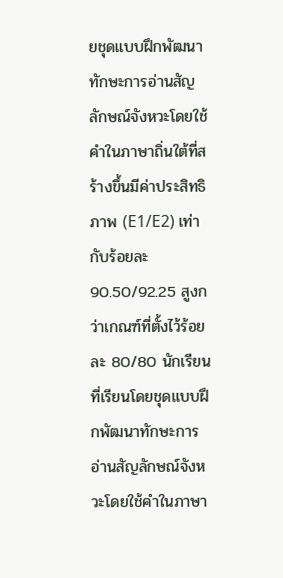ยชุดแบบฝึกพัฒนาทักษะการอ่านสัญลักษณ์จังหวะโดยใช้คำในภาษาถิ่นใต้ที่สร้างขึ้นมีค่าประสิทธิภาพ (E1/E2) เท่ากับร้อยละ 90.50/92.25 สูงกว่าเกณฑ์ที่ตั้งไว้ร้อยละ 80/80 นักเรียนที่เรียนโดยชุดแบบฝึกพัฒนาทักษะการอ่านสัญลักษณ์จังหวะโดยใช้คำในภาษา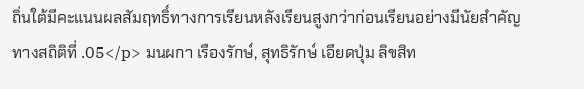ถิ่นใต้มีคะแนนผลสัมฤทธิ์ทางการเรียนหลังเรียนสูงกว่าก่อนเรียนอย่างมีนัยสำคัญทางสถิติที่ .05</p> มนผกา เรืองรักษ์, สุทธิรักษ์ เอียดปุ่ม ลิขสิท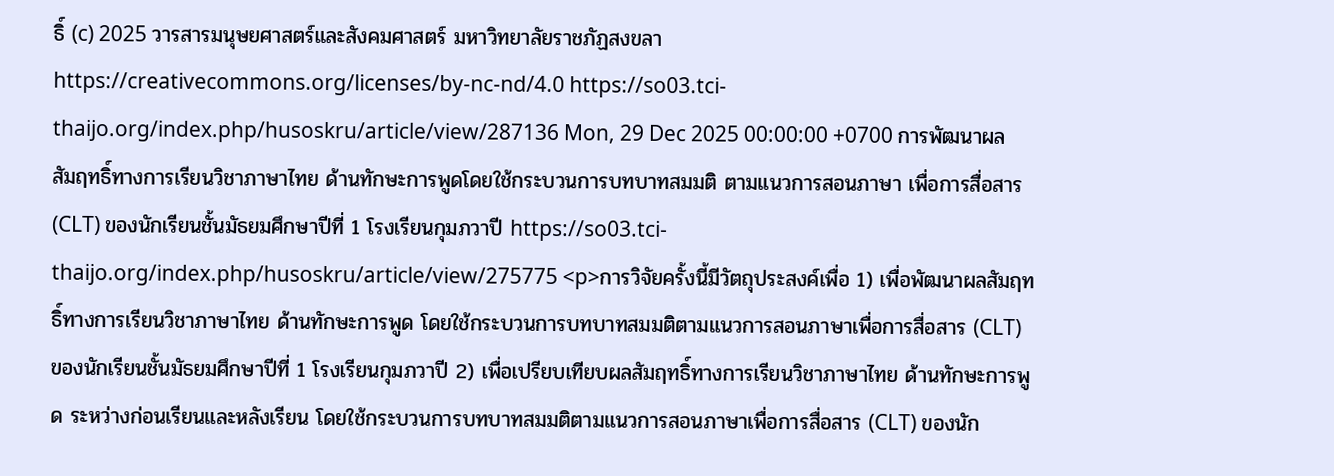ธิ์ (c) 2025 วารสารมนุษยศาสตร์และสังคมศาสตร์ มหาวิทยาลัยราชภัฏสงขลา https://creativecommons.org/licenses/by-nc-nd/4.0 https://so03.tci-thaijo.org/index.php/husoskru/article/view/287136 Mon, 29 Dec 2025 00:00:00 +0700 การพัฒนาผลสัมฤทธิ์ทางการเรียนวิชาภาษาไทย ด้านทักษะการพูดโดยใช้กระบวนการบทบาทสมมติ ตามแนวการสอนภาษา เพื่อการสื่อสาร (CLT) ของนักเรียนชั้นมัธยมศึกษาปีที่ 1 โรงเรียนกุมภวาปี https://so03.tci-thaijo.org/index.php/husoskru/article/view/275775 <p>การวิจัยครั้งนี้มีวัตถุประสงค์เพื่อ 1) เพื่อพัฒนาผลสัมฤทธิ์ทางการเรียนวิชาภาษาไทย ด้านทักษะการพูด โดยใช้กระบวนการบทบาทสมมติตามแนวการสอนภาษาเพื่อการสื่อสาร (CLT) ของนักเรียนชั้นมัธยมศึกษาปีที่ 1 โรงเรียนกุมภวาปี 2) เพื่อเปรียบเทียบผลสัมฤทธิ์ทางการเรียนวิชาภาษาไทย ด้านทักษะการพูด ระหว่างก่อนเรียนและหลังเรียน โดยใช้กระบวนการบทบาทสมมติตามแนวการสอนภาษาเพื่อการสื่อสาร (CLT) ของนัก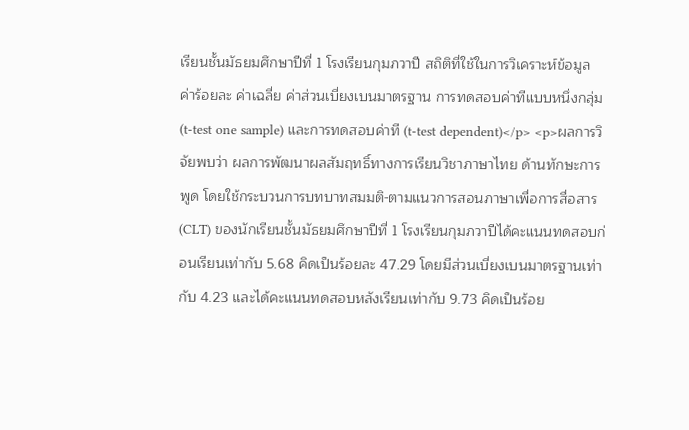เรียนชั้นมัธยมศึกษาปีที่ 1 โรงเรียนกุมภวาปี สถิติที่ใช้ในการวิเคราะห์ข้อมูล ค่าร้อยละ ค่าเฉลี่ย ค่าส่วนเบี่ยงเบนมาตรฐาน การทดสอบค่าทีแบบหนึ่งกลุ่ม (t-test one sample) และการทดสอบค่าที (t-test dependent)</p> <p>ผลการวิจัยพบว่า ผลการพัฒนาผลสัมฤทธิ์ทางการเรียนวิชาภาษาไทย ด้านทักษะการพูด โดยใช้กระบวนการบทบาทสมมติ-ตามแนวการสอนภาษาเพื่อการสื่อสาร (CLT) ของนักเรียนชั้นมัธยมศึกษาปีที่ 1 โรงเรียนกุมภวาปีได้คะแนนทดสอบก่อนเรียนเท่ากับ 5.68 คิดเป็นร้อยละ 47.29 โดยมีส่วนเบี่ยงเบนมาตรฐานเท่ากับ 4.23 และได้คะแนนทดสอบหลังเรียนเท่ากับ 9.73 คิดเป็นร้อย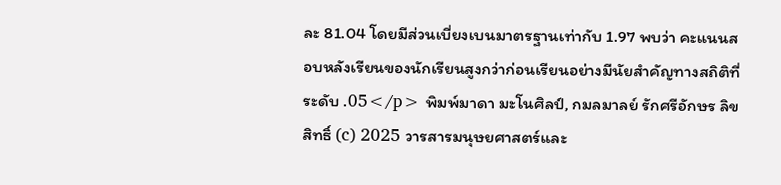ละ 81.04 โดยมีส่วนเบี่ยงเบนมาตรฐานเท่ากับ 1.97 พบว่า คะแนนสอบหลังเรียนของนักเรียนสูงกว่าก่อนเรียนอย่างมีนัยสำคัญทางสถิติที่ระดับ .05</p> พิมพ์มาดา มะโนศิลป์, กมลมาลย์ รักศรีอักษร ลิขสิทธิ์ (c) 2025 วารสารมนุษยศาสตร์และ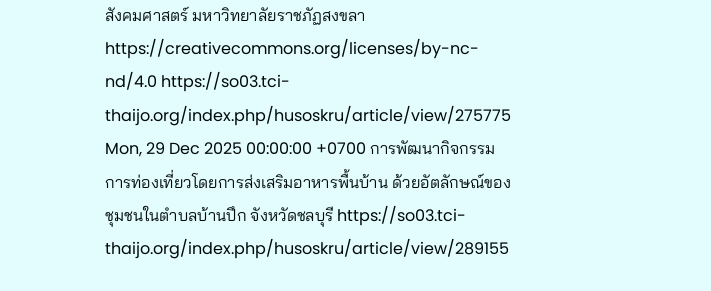สังคมศาสตร์ มหาวิทยาลัยราชภัฏสงขลา https://creativecommons.org/licenses/by-nc-nd/4.0 https://so03.tci-thaijo.org/index.php/husoskru/article/view/275775 Mon, 29 Dec 2025 00:00:00 +0700 การพัฒนากิจกรรมการท่องเที่ยวโดยการส่งเสริมอาหารพื้นบ้าน ด้วยอัตลักษณ์ของชุมชนในตำบลบ้านปึก จังหวัดชลบุรี https://so03.tci-thaijo.org/index.php/husoskru/article/view/289155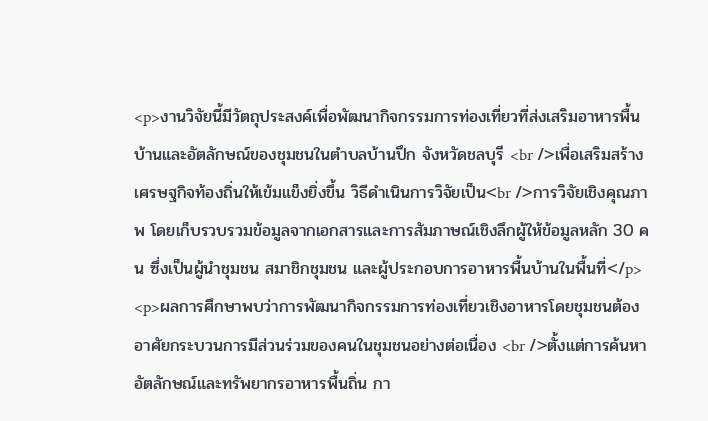<p>งานวิจัยนี้มีวัตถุประสงค์เพื่อพัฒนากิจกรรมการท่องเที่ยวที่ส่งเสริมอาหารพื้นบ้านและอัตลักษณ์ของชุมชนในตำบลบ้านปึก จังหวัดชลบุรี <br />เพื่อเสริมสร้างเศรษฐกิจท้องถิ่นให้เข้มแข็งยิ่งขึ้น วิธีดำเนินการวิจัยเป็น<br />การวิจัยเชิงคุณภาพ โดยเก็บรวบรวมข้อมูลจากเอกสารและการสัมภาษณ์เชิงลึกผู้ให้ข้อมูลหลัก 30 คน ซึ่งเป็นผู้นำชุมชน สมาชิกชุมชน และผู้ประกอบการอาหารพื้นบ้านในพื้นที่</p> <p>ผลการศึกษาพบว่าการพัฒนากิจกรรมการท่องเที่ยวเชิงอาหารโดยชุมชนต้องอาศัยกระบวนการมีส่วนร่วมของคนในชุมชนอย่างต่อเนื่อง <br />ตั้งแต่การค้นหาอัตลักษณ์และทรัพยากรอาหารพื้นถิ่น กา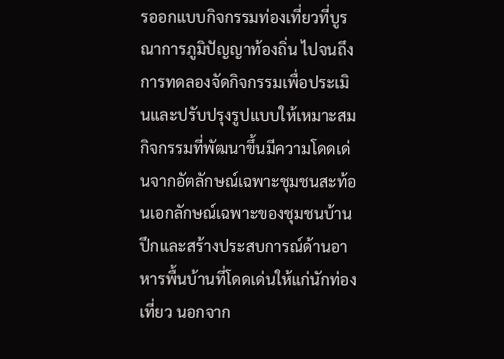รออกแบบกิจกรรมท่องเที่ยวที่บูรณาการภูมิปัญญาท้องถิ่น ไปจนถึงการทดลองจัดกิจกรรมเพื่อประเมินและปรับปรุงรูปแบบให้เหมาะสม กิจกรรมที่พัฒนาขึ้นมีความโดดเด่นจากอัตลักษณ์เฉพาะชุมชนสะท้อนเอกลักษณ์เฉพาะของชุมชนบ้านปึกและสร้างประสบการณ์ด้านอาหารพื้นบ้านที่โดดเด่นให้แก่นักท่องเที่ยว นอกจาก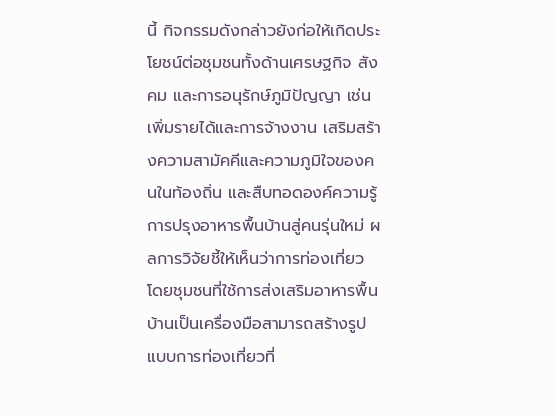นี้ กิจกรรมดังกล่าวยังก่อให้เกิดประโยชน์ต่อชุมชนทั้งด้านเศรษฐกิจ สังคม และการอนุรักษ์ภูมิปัญญา เช่น เพิ่มรายได้และการจ้างงาน เสริมสร้างความสามัคคีและความภูมิใจของคนในท้องถิ่น และสืบทอดองค์ความรู้การปรุงอาหารพื้นบ้านสู่คนรุ่นใหม่ ผลการวิจัยชี้ให้เห็นว่าการท่องเที่ยว โดยชุมชนที่ใช้การส่งเสริมอาหารพื้นบ้านเป็นเครื่องมือสามารถสร้างรูปแบบการท่องเที่ยวที่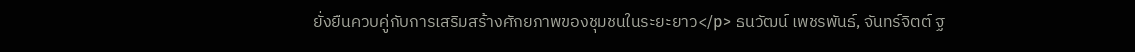ยั่งยืนควบคู่กับการเสริมสร้างศักยภาพของชุมชนในระยะยาว</p> ธนวัฒน์ เพชรพันธ์, จันทร์จิตต์ ฐ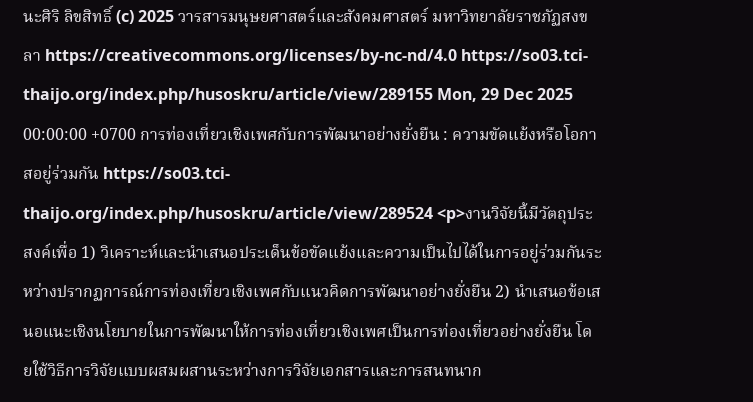นะศิริ ลิขสิทธิ์ (c) 2025 วารสารมนุษยศาสตร์และสังคมศาสตร์ มหาวิทยาลัยราชภัฏสงขลา https://creativecommons.org/licenses/by-nc-nd/4.0 https://so03.tci-thaijo.org/index.php/husoskru/article/view/289155 Mon, 29 Dec 2025 00:00:00 +0700 การท่องเที่ยวเชิงเพศกับการพัฒนาอย่างยั่งยืน : ความขัดแย้งหรือโอกาสอยู่ร่วมกัน https://so03.tci-thaijo.org/index.php/husoskru/article/view/289524 <p>งานวิจัยนี้มีวัตถุประสงค์เพื่อ 1) วิเคราะห์และนำเสนอประเด็นข้อขัดแย้งและความเป็นไปได้ในการอยู่ร่วมกันระหว่างปรากฏการณ์การท่องเที่ยวเชิงเพศกับแนวคิดการพัฒนาอย่างยั่งยืน 2) นำเสนอข้อเสนอแนะเชิงนโยบายในการพัฒนาให้การท่องเที่ยวเชิงเพศเป็นการท่องเที่ยวอย่างยั่งยืน โดยใช้วิธีการวิจัยแบบผสมผสานระหว่างการวิจัยเอกสารและการสนทนาก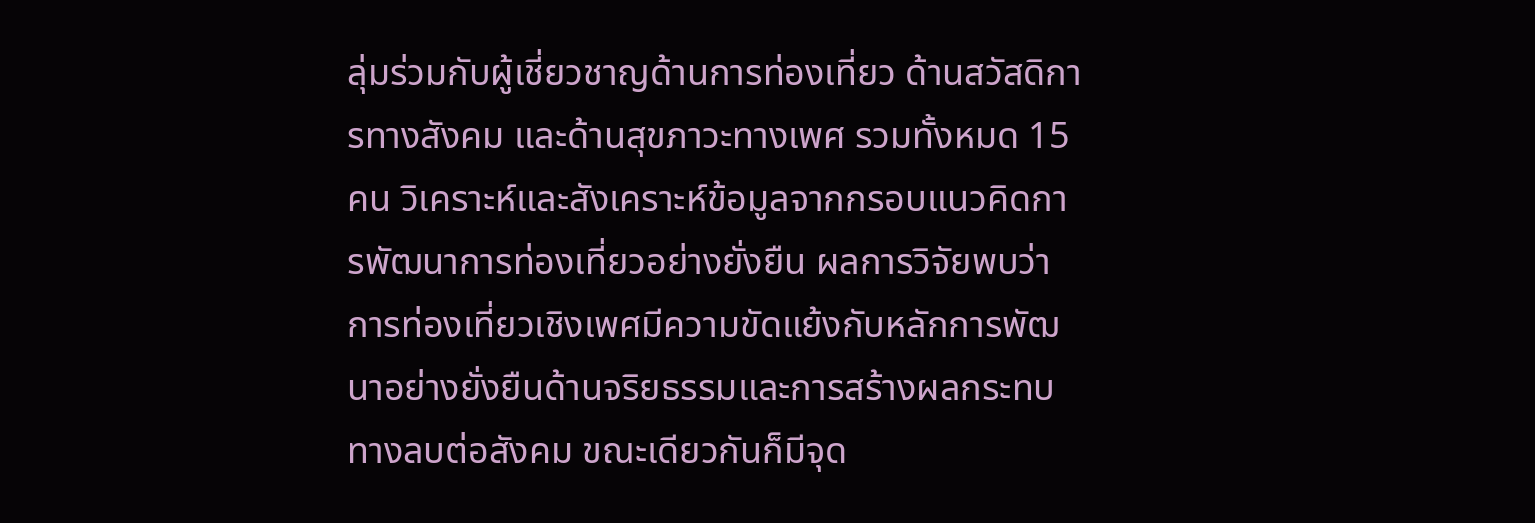ลุ่มร่วมกับผู้เชี่ยวชาญด้านการท่องเที่ยว ด้านสวัสดิการทางสังคม และด้านสุขภาวะทางเพศ รวมทั้งหมด 15 คน วิเคราะห์และสังเคราะห์ข้อมูลจากกรอบแนวคิดการพัฒนาการท่องเที่ยวอย่างยั่งยืน ผลการวิจัยพบว่า การท่องเที่ยวเชิงเพศมีความขัดแย้งกับหลักการพัฒนาอย่างยั่งยืนด้านจริยธรรมและการสร้างผลกระทบทางลบต่อสังคม ขณะเดียวกันก็มีจุด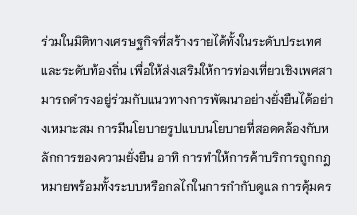ร่วมในมิติทางเศรษฐกิจที่สร้างรายได้ทั้งในระดับประเทศและระดับท้องถิ่น เพื่อให้ส่งเสริมให้การท่องเที่ยวเชิงเพศสามารถดำรงอยู่ร่วมกับแนวทางการพัฒนาอย่างยั่งยืนได้อย่างเหมาะสม การมีนโยบายรูปแบบนโยบายที่สอดคล้องกับหลักการของความยั่งยืน อาทิ การทำให้การค้าบริการถูกกฎหมายพร้อมทั้งระบบหรือกลไกในการกำกับดูแล การคุ้มคร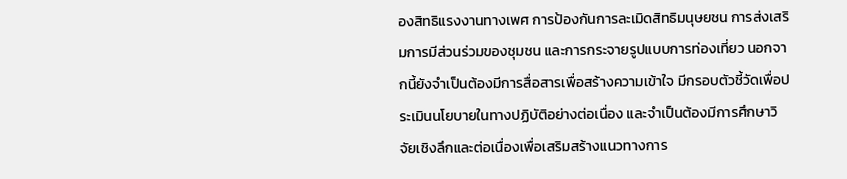องสิทธิแรงงานทางเพศ การป้องกันการละเมิดสิทธิมนุษยชน การส่งเสริมการมีส่วนร่วมของชุมชน และการกระจายรูปแบบการท่องเที่ยว นอกจากนี้ยังจำเป็นต้องมีการสื่อสารเพื่อสร้างความเข้าใจ มีกรอบตัวชี้วัดเพื่อประเมินนโยบายในทางปฏิบัติอย่างต่อเนื่อง และจำเป็นต้องมีการศึกษาวิจัยเชิงลึกและต่อเนื่องเพื่อเสริมสร้างแนวทางการ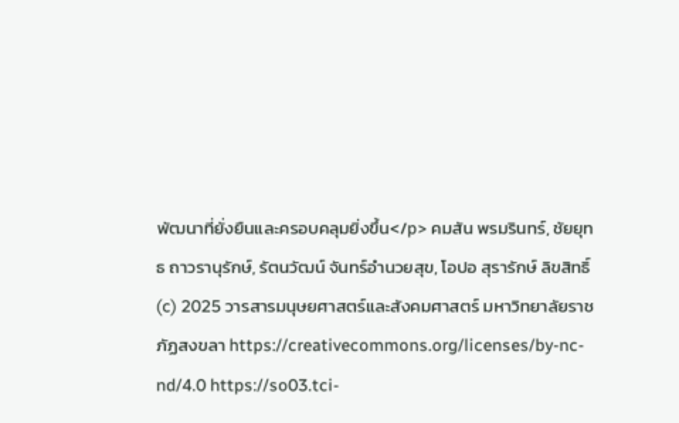พัฒนาที่ยั่งยืนและครอบคลุมยิ่งขึ้น</p> คมสัน พรมรินทร์, ชัยยุทธ ถาวรานุรักษ์, รัตนวัฒน์ จันทร์อำนวยสุข, โอปอ สุรารักษ์ ลิขสิทธิ์ (c) 2025 วารสารมนุษยศาสตร์และสังคมศาสตร์ มหาวิทยาลัยราชภัฏสงขลา https://creativecommons.org/licenses/by-nc-nd/4.0 https://so03.tci-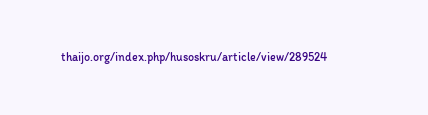thaijo.org/index.php/husoskru/article/view/289524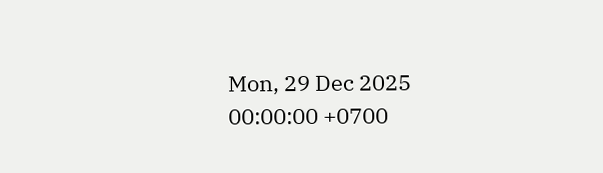Mon, 29 Dec 2025 00:00:00 +0700